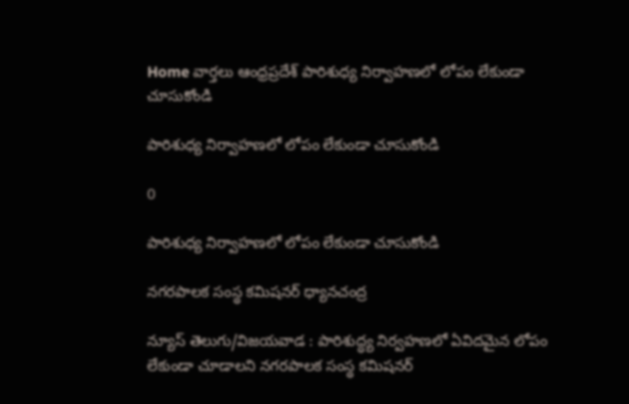Home వార్తలు ఆంధ్రప్రదేశ్‌ పారిశుధ్య నిర్వాహణలో లోపం లేకుండా చూసుకోండి

పారిశుధ్య నిర్వాహణలో లోపం లేకుండా చూసుకోండి

0

పారిశుధ్య నిర్వాహణలో లోపం లేకుండా చూసుకోండి

నగరపాలక సంస్థ కమిషనర్‌ ధ్యానచంద్ర

న్యూస్‌ తెలుగు/విజయవాడ : పారిశుద్ధ్య నిర్వహణలో ఏవిదమైన లోపం లేకుండా చూడాలని నగరపాలక సంస్థ కమిషనర్‌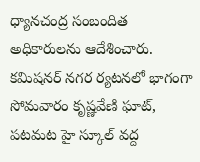ధ్యానచంద్ర సంబందిత అధికారులను ఆదేశించారు. కమిషనర్‌ నగర ర్యటనలో భాగంగా సోమవారం కృష్ణవేణి ఘాట్‌, పటమట హై స్కూల్‌ వద్ద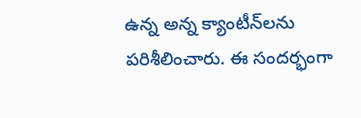ఉన్న అన్న క్యాంటీన్‌లను పరిశీలించారు. ఈ సందర్భంగా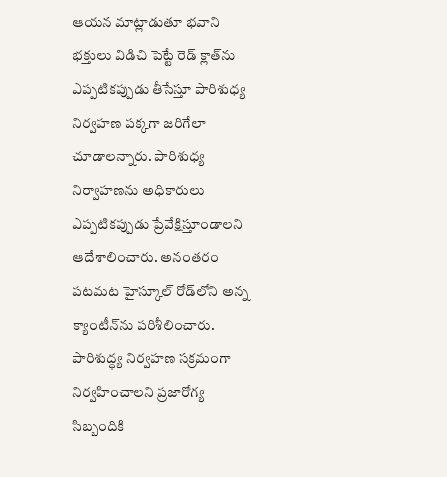ఆయన మాట్లాడుతూ భవాని భక్తులు విడిచి పెట్టే రెడ్‌ క్లాత్‌ను ఎప్పటికప్పుడు తీసేస్తూ పారిశుధ్య నిర్వహణ పక్కగా జరిగేలా చూడాలన్నారు. పారిశుధ్య నిర్వాహణను అధికారులు ఎప్పటికప్పుడు ప్రేవేక్షిస్తూండాలని ఆదేశాలించారు. అనంతరం పటమట హైస్కూల్‌ రోడ్‌లోని అన్న క్యాంటీన్‌ను పరిశీలించారు. పారిశుద్ధ్య నిర్వహణ సక్రమంగా నిర్వహించాలని ప్రజారోగ్య సిబ్బందికి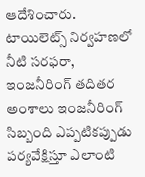ఆదేశించారు. టాయిలెట్స్‌ నిర్వహణలో నీటి సరఫరా, ఇంజనీరింగ్‌ తదితర అంశాలు ఇంజనీరింగ్‌ సిబ్బంది ఎప్పటికప్పుడు పర్యవేక్షిస్తూ ఎలాంటి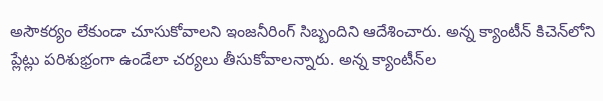అసౌకర్యం లేకుండా చూసుకోవాలని ఇంజనీరింగ్‌ సిబ్బందిని ఆదేశించారు. అన్న క్యాంటీన్‌ కిచెన్‌లోని ప్లేట్లు పరిశుభ్రంగా ఉండేలా చర్యలు తీసుకోవాలన్నారు. అన్న క్యాంటీన్‌ల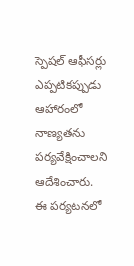స్పెషల్‌ ఆఫీసర్లు ఎప్పటికప్పుడు ఆహారంలో నాణ్యతను పర్యవేక్షించాలని ఆదేశించారు. ఈ పర్యటనలో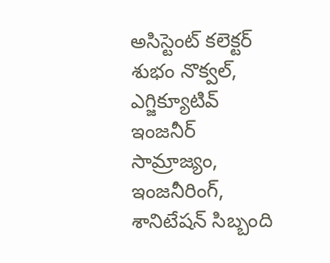అసిస్టెంట్‌ కలెక్టర్‌ శుభం నొక్వల్‌, ఎగ్జిక్యూటివ్‌ ఇంజనీర్‌ సామ్రాజ్యం, ఇంజనీరింగ్‌, శానిటేషన్‌ సిబ్బంది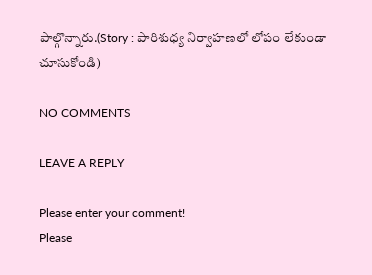పాల్గొన్నారు.(Story : పారిశుధ్య నిర్వాహణలో లోపం లేకుండా చూసుకోండి)

NO COMMENTS

LEAVE A REPLY

Please enter your comment!
Please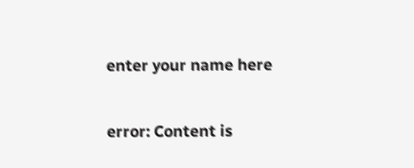enter your name here

error: Content is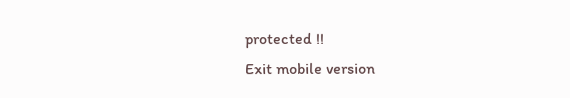protected !!
Exit mobile version